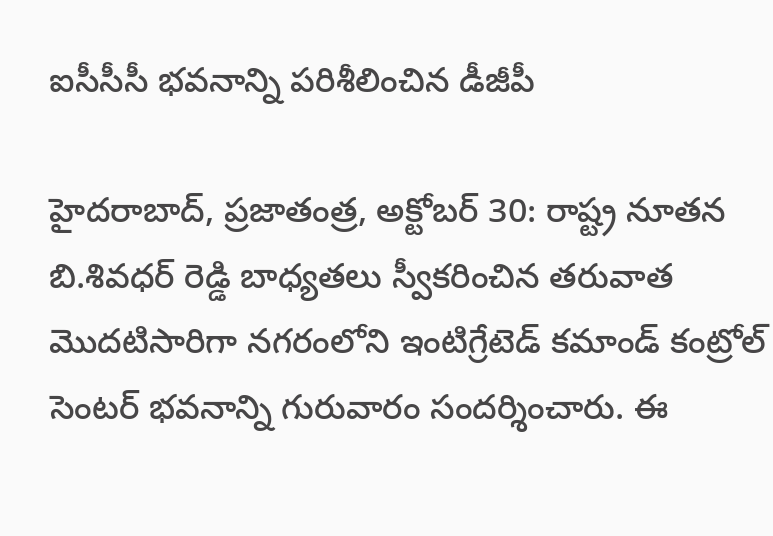ఐసీసీసీ భవనాన్ని పరిశీలించిన డీజీపీ

హైదరాబాద్, ప్రజాతంత్ర, అక్టోబర్ 30: రాష్ట్ర నూతన బి.శివధర్ రెడ్డి బాధ్యతలు స్వీకరించిన తరువాత మొదటిసారిగా నగరంలోని ఇంటిగ్రేటెడ్ కమాండ్ కంట్రోల్ సెంటర్ భవనాన్ని గురువారం సందర్శించారు. ఈ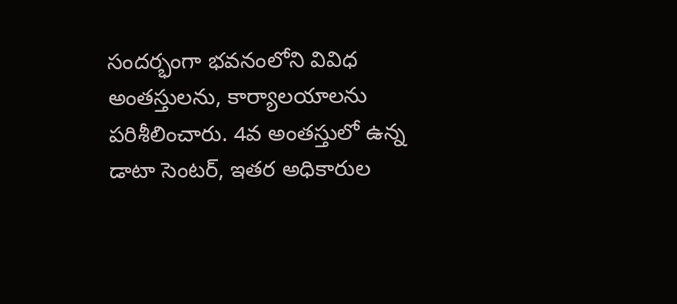సందర్భంగా భవనంలోని వివిధ అంతస్తులను, కార్యాలయాలను పరిశీలించారు. 4వ అంతస్తులో ఉన్న డాటా సెంటర్, ఇతర అధికారుల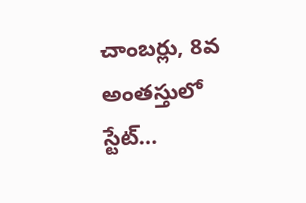చాంబర్లు, 8వ అంతస్తులో స్టేట్…